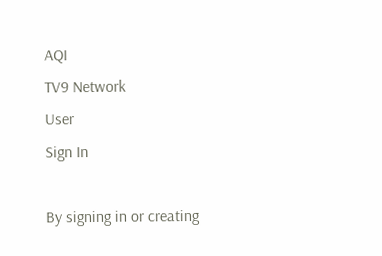AQI
TV9 Network
User
Sign In

By signing in or creating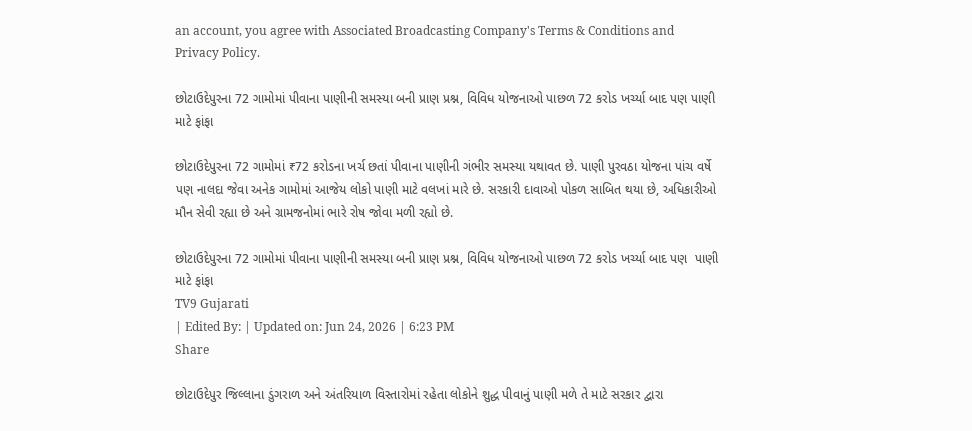an account, you agree with Associated Broadcasting Company's Terms & Conditions and Privacy Policy.

છોટાઉદેપુરના 72 ગામોમાં પીવાના પાણીની સમસ્યા બની પ્રાણ પ્રશ્ન, વિવિધ યોજનાઓ પાછળ 72 કરોડ ખર્ચ્યા બાદ પણ પાણી માટે ફાંફા

છોટાઉદેપુરના 72 ગામોમાં ₹72 કરોડના ખર્ચ છતાં પીવાના પાણીની ગંભીર સમસ્યા યથાવત છે. પાણી પુરવઠા યોજના પાંચ વર્ષે પણ નાલદા જેવા અનેક ગામોમાં આજેય લોકો પાણી માટે વલખાં મારે છે. સરકારી દાવાઓ પોકળ સાબિત થયા છે, અધિકારીઓ મૌન સેવી રહ્યા છે અને ગ્રામજનોમાં ભારે રોષ જોવા મળી રહ્યો છે.

છોટાઉદેપુરના 72 ગામોમાં પીવાના પાણીની સમસ્યા બની પ્રાણ પ્રશ્ન, વિવિધ યોજનાઓ પાછળ 72 કરોડ ખર્ચ્યા બાદ પણ  પાણી માટે ફાંફા
TV9 Gujarati
| Edited By: | Updated on: Jun 24, 2026 | 6:23 PM
Share

છોટાઉદેપુર જિલ્લાના ડુંગરાળ અને અંતરિયાળ વિસ્તારોમાં રહેતા લોકોને શુદ્ધ પીવાનું પાણી મળે તે માટે સરકાર દ્વારા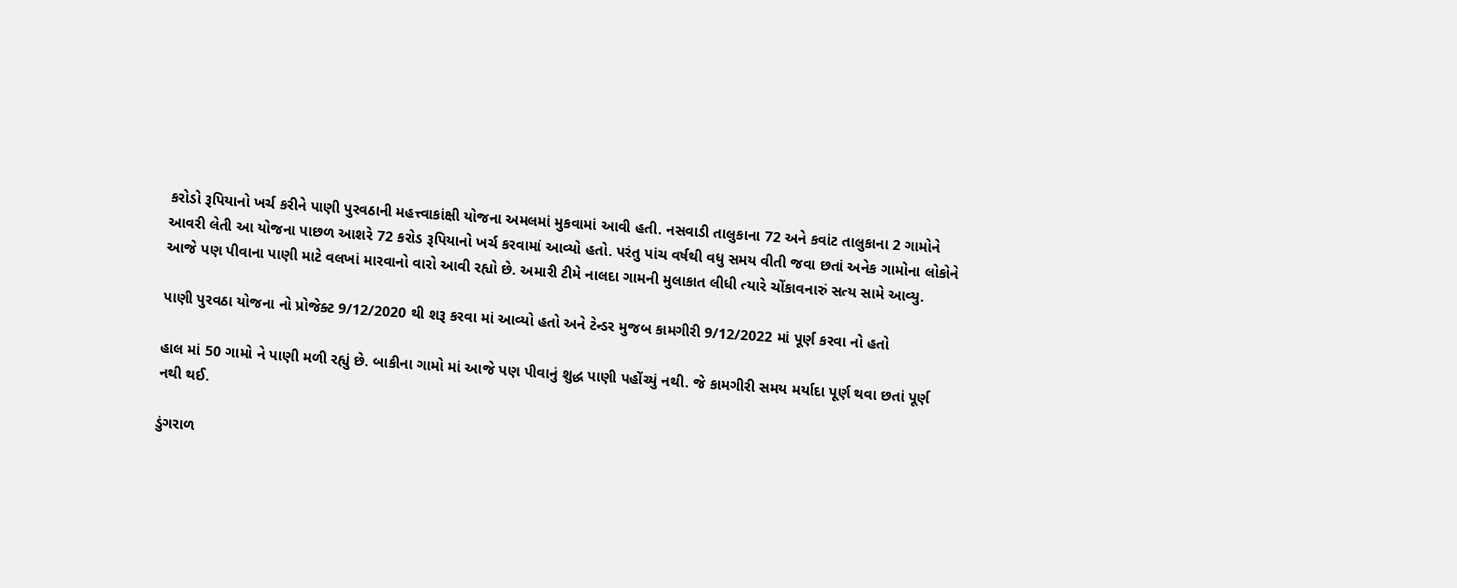કરોડો રૂપિયાનો ખર્ચ કરીને પાણી પુરવઠાની મહત્ત્વાકાંક્ષી યોજના અમલમાં મુકવામાં આવી હતી. નસવાડી તાલુકાના 72 અને કવાંટ તાલુકાના 2 ગામોને આવરી લેતી આ યોજના પાછળ આશરે 72 કરોડ રૂપિયાનો ખર્ચ કરવામાં આવ્યો હતો. પરંતુ પાંચ વર્ષથી વધુ સમય વીતી જવા છતાં અનેક ગામોના લોકોને આજે પણ પીવાના પાણી માટે વલખાં મારવાનો વારો આવી રહ્યો છે. અમારી ટીમે નાલદા ગામની મુલાકાત લીધી ત્યારે ચોંકાવનારું સત્ય સામે આવ્યુ.

પાણી પુરવઠા યોજના નો પ્રોજેક્ટ 9/12/2020 થી શરૂ કરવા માં આવ્યો હતો અને ટેન્ડર મુજબ કામગીરી 9/12/2022 માં પૂર્ણ કરવા નો હતો

હાલ માં 50 ગામો ને પાણી મળી રહ્યું છે. બાકીના ગામો માં આજે પણ પીવાનું શુદ્ધ પાણી પહોંચ્યું નથી. જે કામગીરી સમય મર્યાદા પૂર્ણ થવા છતાં પૂર્ણ નથી થઈ.

ડુંગરાળ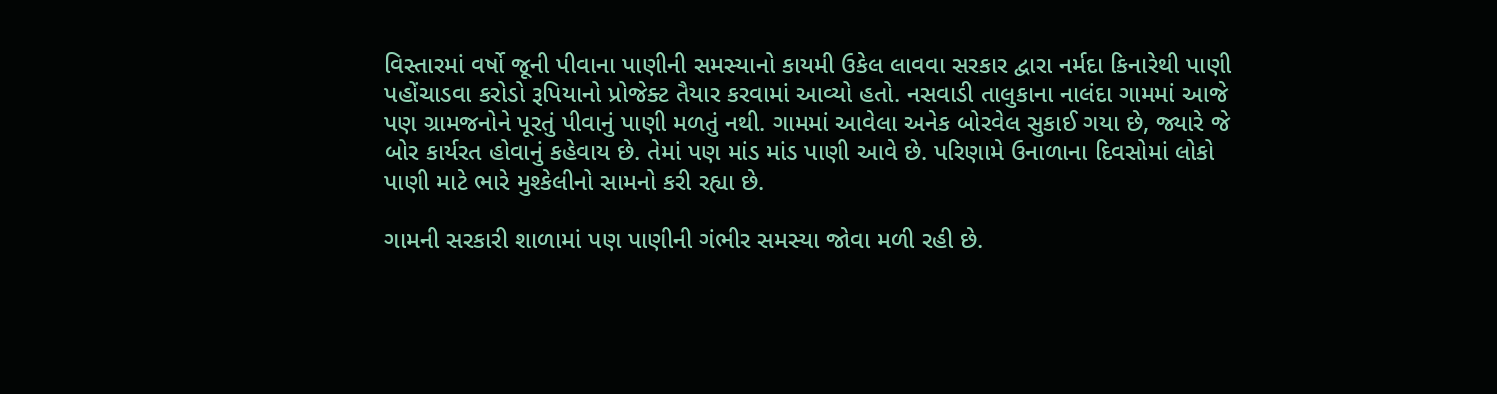વિસ્તારમાં વર્ષો જૂની પીવાના પાણીની સમસ્યાનો કાયમી ઉકેલ લાવવા સરકાર દ્વારા નર્મદા કિનારેથી પાણી પહોંચાડવા કરોડો રૂપિયાનો પ્રોજેક્ટ તૈયાર કરવામાં આવ્યો હતો. નસવાડી તાલુકાના નાલંદા ગામમાં આજે પણ ગ્રામજનોને પૂરતું પીવાનું પાણી મળતું નથી. ગામમાં આવેલા અનેક બોરવેલ સુકાઈ ગયા છે, જ્યારે જે બોર કાર્યરત હોવાનું કહેવાય છે. તેમાં પણ માંડ માંડ પાણી આવે છે. પરિણામે ઉનાળાના દિવસોમાં લોકો પાણી માટે ભારે મુશ્કેલીનો સામનો કરી રહ્યા છે.

ગામની સરકારી શાળામાં પણ પાણીની ગંભીર સમસ્યા જોવા મળી રહી છે.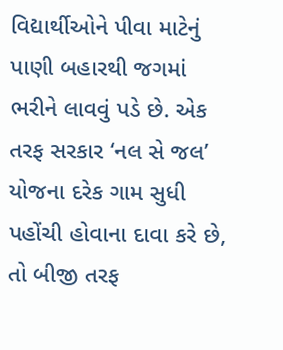વિદ્યાર્થીઓને પીવા માટેનું પાણી બહારથી જગમાં ભરીને લાવવું પડે છે. એક તરફ સરકાર ‘નલ સે જલ’ યોજના દરેક ગામ સુધી પહોંચી હોવાના દાવા કરે છે, તો બીજી તરફ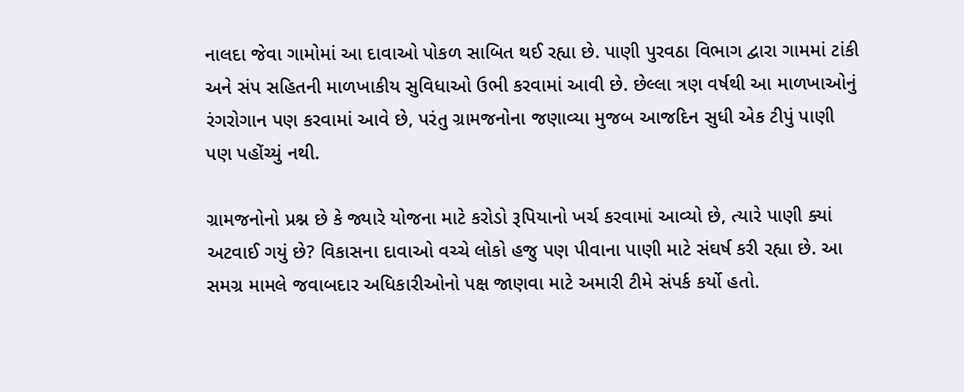નાલદા જેવા ગામોમાં આ દાવાઓ પોકળ સાબિત થઈ રહ્યા છે. પાણી પુરવઠા વિભાગ દ્વારા ગામમાં ટાંકી અને સંપ સહિતની માળખાકીય સુવિધાઓ ઉભી કરવામાં આવી છે. છેલ્લા ત્રણ વર્ષથી આ માળખાઓનું રંગરોગાન પણ કરવામાં આવે છે, પરંતુ ગ્રામજનોના જણાવ્યા મુજબ આજદિન સુધી એક ટીપું પાણી પણ પહોંચ્યું નથી.

ગ્રામજનોનો પ્રશ્ન છે કે જ્યારે યોજના માટે કરોડો રૂપિયાનો ખર્ચ કરવામાં આવ્યો છે, ત્યારે પાણી ક્યાં અટવાઈ ગયું છે? વિકાસના દાવાઓ વચ્ચે લોકો હજુ પણ પીવાના પાણી માટે સંઘર્ષ કરી રહ્યા છે. આ સમગ્ર મામલે જવાબદાર અધિકારીઓનો પક્ષ જાણવા માટે અમારી ટીમે સંપર્ક કર્યો હતો.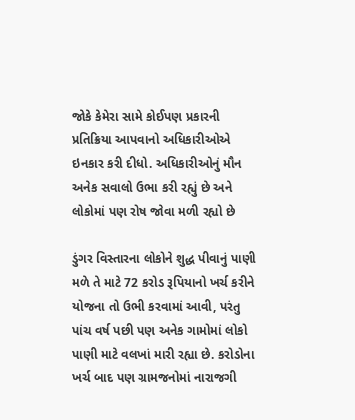જોકે કેમેરા સામે કોઈપણ પ્રકારની પ્રતિક્રિયા આપવાનો અધિકારીઓએ ઇનકાર કરી દીધો. અધિકારીઓનું મૌન અનેક સવાલો ઉભા કરી રહ્યું છે અને લોકોમાં પણ રોષ જોવા મળી રહ્યો છે

ડુંગર વિસ્તારના લોકોને શુદ્ધ પીવાનું પાણી મળે તે માટે 72 કરોડ રૂપિયાનો ખર્ચ કરીને યોજના તો ઉભી કરવામાં આવી, પરંતુ પાંચ વર્ષ પછી પણ અનેક ગામોમાં લોકો પાણી માટે વલખાં મારી રહ્યા છે. કરોડોના ખર્ચ બાદ પણ ગ્રામજનોમાં નારાજગી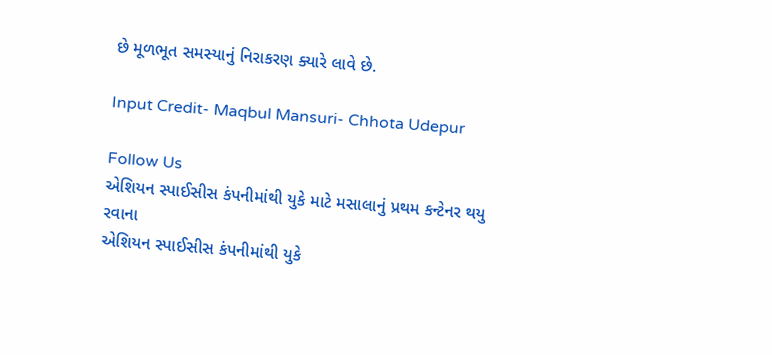છે મૂળભૂત સમસ્યાનું નિરાકરણ ક્યારે લાવે છે.

Input Credit- Maqbul Mansuri- Chhota Udepur

Follow Us
એશિયન સ્પાઈસીસ કંપનીમાંથી યુકે માટે મસાલાનું પ્રથમ કન્ટેનર થયુ રવાના
એશિયન સ્પાઈસીસ કંપનીમાંથી યુકે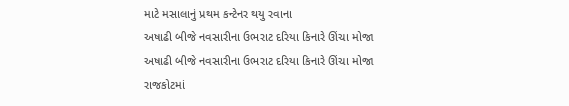માટે મસાલાનું પ્રથમ કન્ટેનર થયુ રવાના
અષાઢી બીજે નવસારીના ઉભરાટ દરિયા કિનારે ઊંચા મોજા
અષાઢી બીજે નવસારીના ઉભરાટ દરિયા કિનારે ઊંચા મોજા
રાજકોટમાં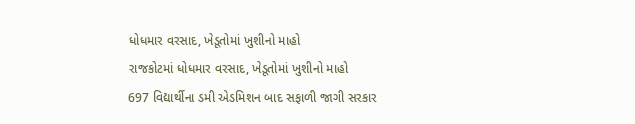ધોધમાર વરસાદ, ખેડૂતોમાં ખુશીનો માહો
રાજકોટમાં ધોધમાર વરસાદ, ખેડૂતોમાં ખુશીનો માહો
697 વિદ્યાર્થીના ડમી એડમિશન બાદ સફાળી જાગી સરકાર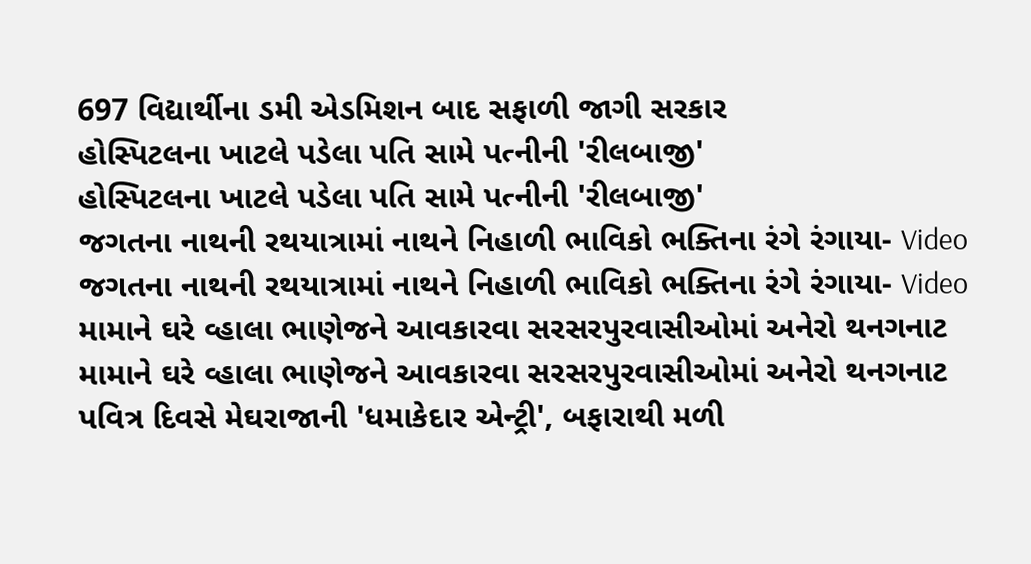697 વિદ્યાર્થીના ડમી એડમિશન બાદ સફાળી જાગી સરકાર
હોસ્પિટલના ખાટલે પડેલા પતિ સામે પત્નીની 'રીલબાજી'
હોસ્પિટલના ખાટલે પડેલા પતિ સામે પત્નીની 'રીલબાજી'
જગતના નાથની રથયાત્રામાં નાથને નિહાળી ભાવિકો ભક્તિના રંગે રંગાયા- Video
જગતના નાથની રથયાત્રામાં નાથને નિહાળી ભાવિકો ભક્તિના રંગે રંગાયા- Video
મામાને ઘરે વ્હાલા ભાણેજને આવકારવા સરસરપુરવાસીઓમાં અનેરો થનગનાટ
મામાને ઘરે વ્હાલા ભાણેજને આવકારવા સરસરપુરવાસીઓમાં અનેરો થનગનાટ
પવિત્ર દિવસે મેઘરાજાની 'ધમાકેદાર એન્ટ્રી', બફારાથી મળી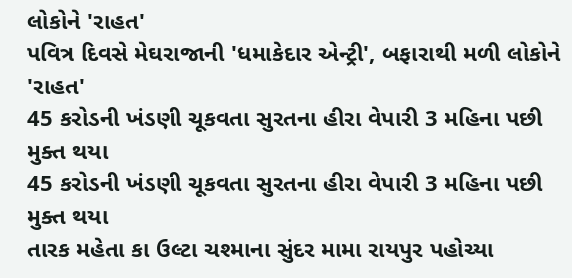લોકોને 'રાહત'
પવિત્ર દિવસે મેઘરાજાની 'ધમાકેદાર એન્ટ્રી', બફારાથી મળી લોકોને 'રાહત'
45 કરોડની ખંડણી ચૂકવતા સુરતના હીરા વેપારી 3 મહિના પછી મુક્ત થયા
45 કરોડની ખંડણી ચૂકવતા સુરતના હીરા વેપારી 3 મહિના પછી મુક્ત થયા
તારક મહેતા કા ઉલ્ટા ચશ્માના સુંદર મામા રાયપુર પહોચ્યા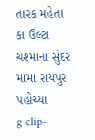તારક મહેતા કા ઉલ્ટા ચશ્માના સુંદર મામા રાયપુર પહોચ્યા
g clip-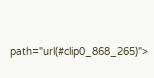path="url(#clip0_868_265)">